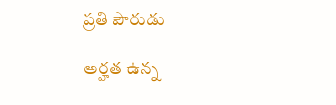ప్రతి పౌరుడు

అర్హత ఉన్న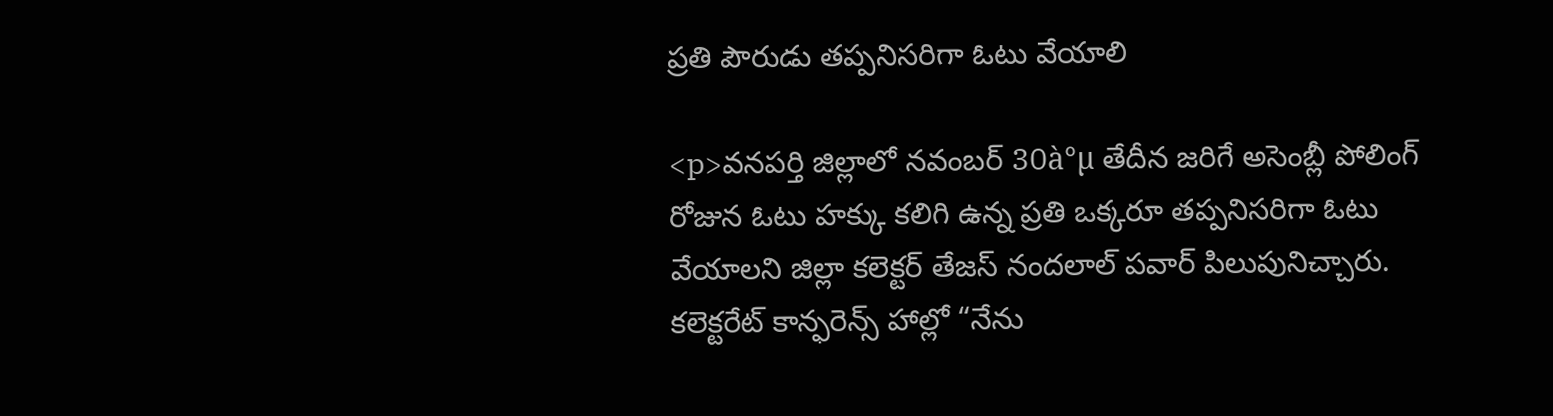ప్రతి పౌరుడు తప్పనిసరిగా ఓటు వేయాలి

<p>వనపర్తి జిల్లాలో నవంబర్ 30à°µ తేదీన జరిగే అసెంబ్లీ పోలింగ్ రోజున ఓటు హక్కు కలిగి ఉన్న ప్రతి ఒక్కరూ తప్పనిసరిగా ఓటు వేయాలని జిల్లా కలెక్టర్ తేజస్ నందలాల్ పవార్ పిలుపునిచ్చారు. కలెక్టరేట్ కాన్ఫరెన్స్ హాల్లో “నేను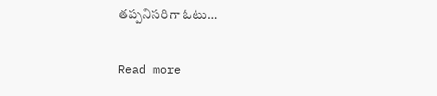తప్పనిసరిగా ఓటు…

Read more